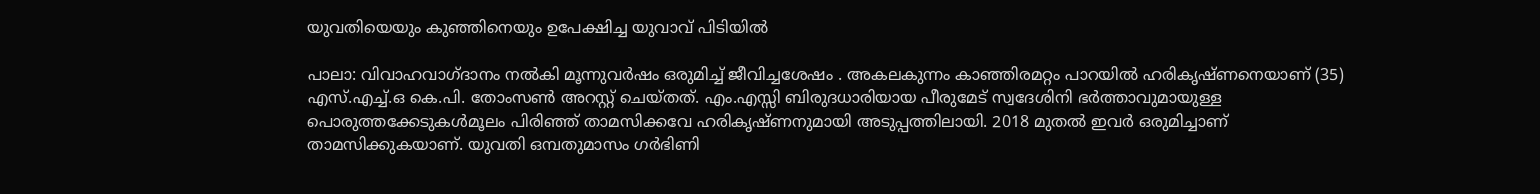യുവതിയെയും കുഞ്ഞിനെയും ഉപേക്ഷിച്ച യുവാവ് പിടിയിൽ

പാലാ: വിവാഹവാഗ്ദാനം നൽകി മൂന്നുവർഷം ഒരുമിച്ച് ജീവിച്ചശേഷം . അകലകുന്നം കാഞ്ഞിരമറ്റം പാറയിൽ ഹരികൃഷ്ണനെയാണ് (35) എസ്.എച്ച്.ഒ കെ.പി. തോംസൺ അറസ്റ്റ് ചെയ്തത്. എം.എസ്സി ബിരുദധാരിയായ പീരുമേട് സ്വദേശിനി ഭർത്താവുമായുള്ള പൊരുത്തക്കേടുകൾമൂലം പിരിഞ്ഞ് താമസിക്കവേ ഹരികൃഷ്ണനുമായി അടുപ്പത്തിലായി. 2018 മുതൽ ഇവർ ഒരുമിച്ചാണ് താമസിക്കുകയാണ്. യുവതി ഒമ്പതുമാസം ഗർഭിണി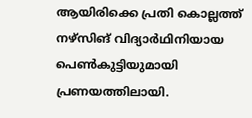ആയിരിക്കെ പ്രതി കൊല്ലത്ത് നഴ്സിങ് വിദ്യാർഥിനിയായ പെൺകുട്ടിയുമായി പ്രണയത്തിലായി.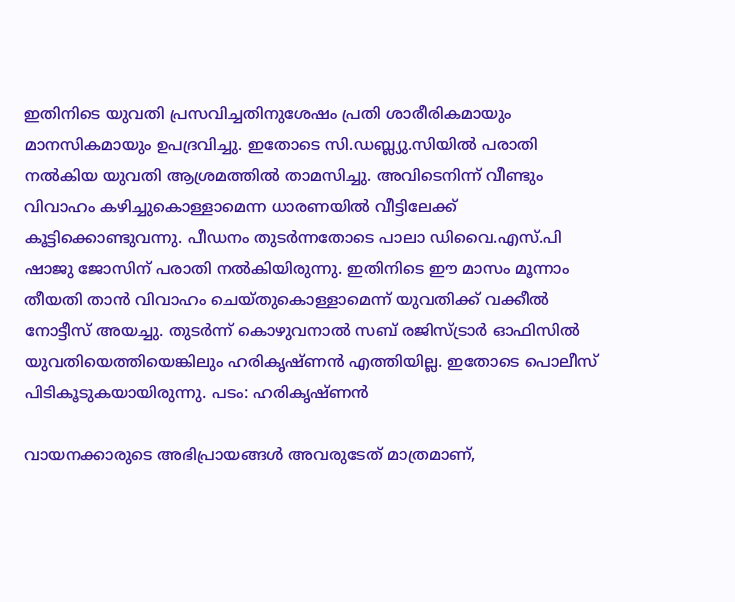ഇതിനിടെ യുവതി പ്രസവിച്ചതിനുശേഷം പ്രതി ശാരീരികമായും മാനസികമായും ഉപദ്രവിച്ചു. ഇതോടെ സി.ഡബ്ല്യു.സിയിൽ പരാതി നൽകിയ യുവതി ആശ്രമത്തിൽ താമസിച്ചു. അവിടെനിന്ന് വീണ്ടും വിവാഹം കഴിച്ചുകൊള്ളാമെന്ന ധാരണയിൽ വീട്ടിലേക്ക് കൂട്ടിക്കൊണ്ടുവന്നു. പീഡനം തുടർന്നതോടെ പാലാ ഡിവൈ.എസ്.പി ഷാജു ജോസിന് പരാതി നൽകിയിരുന്നു. ഇതിനിടെ ഈ മാസം മൂന്നാം തീയതി താൻ വിവാഹം ചെയ്തുകൊള്ളാമെന്ന് യുവതിക്ക് വക്കീൽ നോട്ടീസ് അയച്ചു. തുടർന്ന് കൊഴുവനാൽ സബ് രജിസ്ട്രാർ ഓഫിസിൽ യുവതിയെത്തിയെങ്കിലും ഹരികൃഷ്ണൻ എത്തിയില്ല. ഇതോടെ പൊലീസ് പിടികൂടുകയായിരുന്നു. പടം: ഹരികൃഷ്ണൻ

വായനക്കാരുടെ അഭിപ്രായങ്ങള്‍ അവരുടേത് മാത്രമാണ്,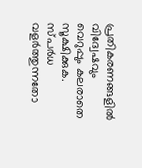പ്രതികരണങ്ങളിൽ വിദ്വേഷവും വെറുപ്പും കലരാതെ സൂക്ഷിക്കുക. സ്പർധ വളർത്തുന്നതോ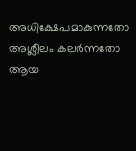അധിക്ഷേപമാകുന്നതോ അശ്ലീലം കലർന്നതോ ആയ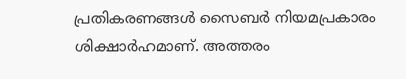പ്രതികരണങ്ങൾ സൈബർ നിയമപ്രകാരം ശിക്ഷാർഹമാണ്. അത്തരം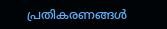പ്രതികരണങ്ങൾ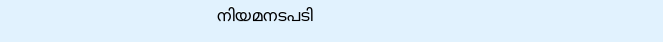നിയമനടപടി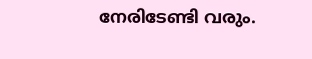നേരിടേണ്ടി വരും.